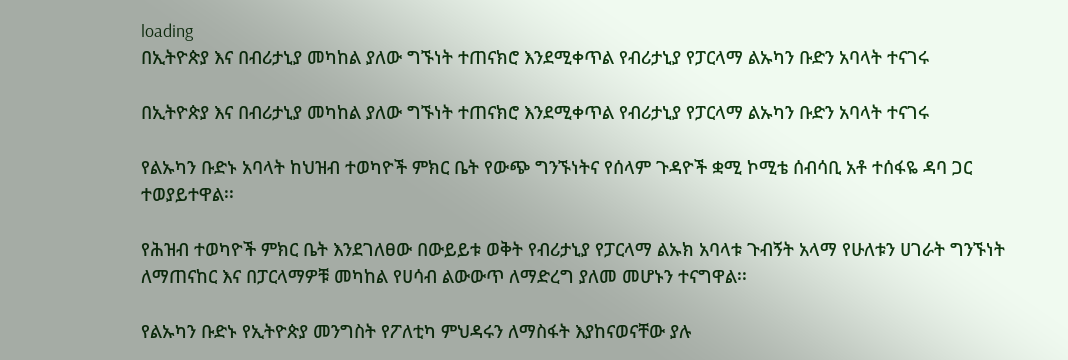loading
በኢትዮጵያ እና በብሪታኒያ መካከል ያለው ግኙነት ተጠናክሮ እንደሚቀጥል የብሪታኒያ የፓርላማ ልኡካን ቡድን አባላት ተናገሩ

በኢትዮጵያ እና በብሪታኒያ መካከል ያለው ግኙነት ተጠናክሮ እንደሚቀጥል የብሪታኒያ የፓርላማ ልኡካን ቡድን አባላት ተናገሩ

የልኡካን ቡድኑ አባላት ከህዝብ ተወካዮች ምክር ቤት የውጭ ግንኙነትና የሰላም ጉዳዮች ቋሚ ኮሚቴ ሰብሳቢ አቶ ተሰፋዬ ዳባ ጋር ተወያይተዋል፡፡

የሕዝብ ተወካዮች ምክር ቤት እንደገለፀው በውይይቱ ወቅት የብሪታኒያ የፓርላማ ልኡክ አባላቱ ጉብኝት አላማ የሁለቱን ሀገራት ግንኙነት ለማጠናከር እና በፓርላማዎቹ መካከል የሀሳብ ልውውጥ ለማድረግ ያለመ መሆኑን ተናግዋል፡፡

የልኡካን ቡድኑ የኢትዮጵያ መንግስት የፖለቲካ ምህዳሩን ለማስፋት እያከናወናቸው ያሉ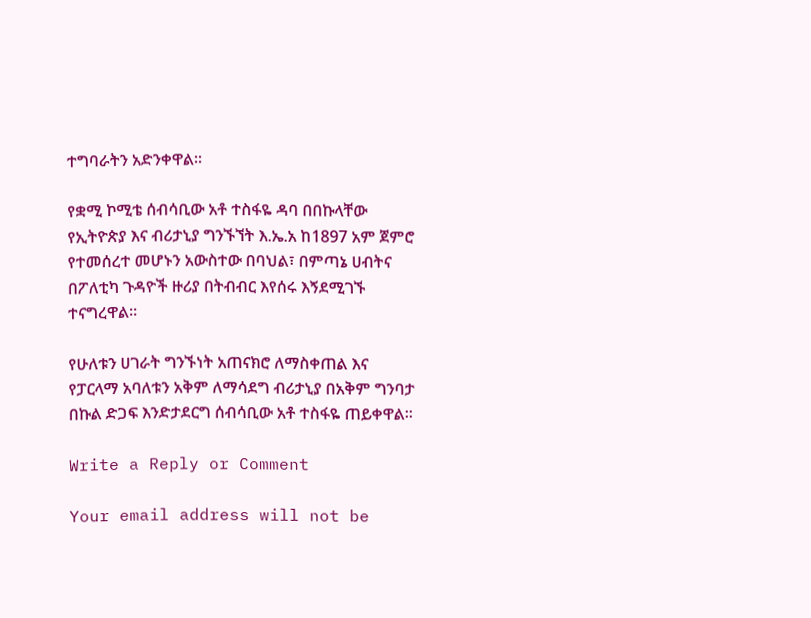ተግባራትን አድንቀዋል፡፡

የቋሚ ኮሚቴ ሰብሳቢው አቶ ተስፋዬ ዳባ በበኩላቸው የኢትዮጵያ እና ብሪታኒያ ግንኙኘት እ.ኤ.አ ከ1897 አም ጀምሮ የተመሰረተ መሆኑን አውስተው በባህል፣ በምጣኔ ሀብትና በፖለቲካ ጉዳዮች ዙሪያ በትብብር እየሰሩ እኝደሚገኙ ተናግረዋል፡፡

የሁለቱን ሀገራት ግንኙነት አጠናክሮ ለማስቀጠል እና የፓርላማ አባለቱን አቅም ለማሳደግ ብሪታኒያ በአቅም ግንባታ በኩል ድጋፍ እንድታደርግ ሰብሳቢው አቶ ተስፋዬ ጠይቀዋል፡፡

Write a Reply or Comment

Your email address will not be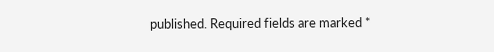published. Required fields are marked *